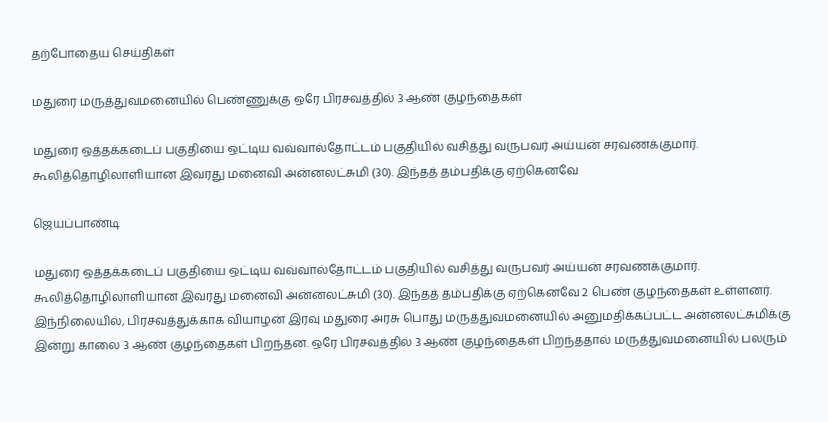தற்போதைய செய்திகள்

மதுரை மருத்துவமனையில் பெண்ணுக்கு ஒரே பிரசவத்தில் 3 ஆண் குழந்தைகள்

மதுரை ஒத்தக்கடைப் பகுதியை ஒட்டிய வவ்வால்தோட்டம் பகுதியில் வசித்து வருபவர் அய்யன் சரவணக்குமார். கூலித்தொழிலாளியான இவரது மனைவி அன்னலட்சுமி (30). இந்தத் தம்பதிக்கு ஏற்கெனவே

ஜெயப்பாண்டி

மதுரை ஒத்தக்கடைப் பகுதியை ஒட்டிய வவ்வால்தோட்டம் பகுதியில் வசித்து வருபவர் அய்யன் சரவணக்குமார். கூலித்தொழிலாளியான இவரது மனைவி அன்னலட்சுமி (30). இந்தத் தம்பதிக்கு ஏற்கெனவே 2 பெண் குழந்தைகள் உள்ளனர். இந்நிலையில், பிரசவத்துக்காக வியாழன் இரவு மதுரை அரசு பொது மருத்துவமனையில் அனுமதிக்கப்பட்ட அன்னலட்சுமிக்கு இன்று காலை 3 ஆண் குழந்தைகள் பிறந்தன. ஒரே பிரசவத்தில் 3 ஆண் குழந்தைகள் பிறந்ததால் மருத்துவமனையில் பலரும்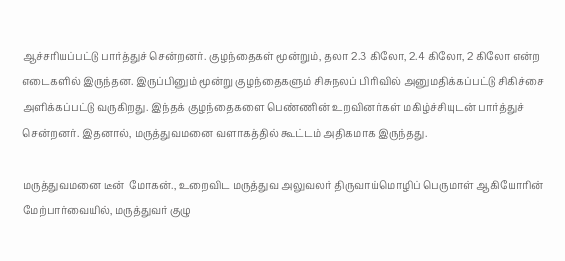ஆச்சரியப்பட்டு பார்த்துச் சென்றனர். குழந்தைகள் மூன்றும், தலா 2.3 கிலோ, 2.4 கிலோ, 2 கிலோ என்ற எடைகளில் இருந்தன. இருப்பினும் மூன்று குழந்தைகளும் சிசுநலப் பிரிவில் அனுமதிக்கப்பட்டு சிகிச்சை அளிக்கப்பட்டு வருகிறது. இந்தக் குழந்தைகளை பெண்ணின் உறவினர்கள் மகிழ்ச்சியுடன் பார்த்துச் சென்றனர். இதனால், மருத்துவமனை வளாகத்தில் கூட்டம் அதிகமாக இருந்தது.

மருத்துவமனை டீன்  மோகன்., உறைவிட மருத்துவ அலுவலர் திருவாய்மொழிப் பெருமாள் ஆகியோரின் மேற்பார்வையில், மருத்துவர் குழு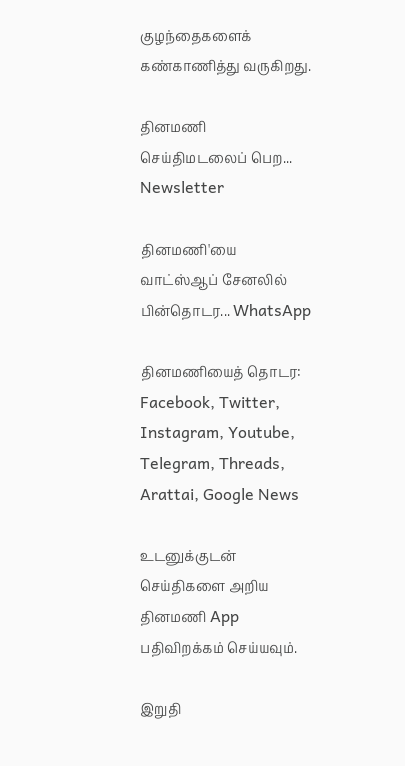குழந்தைகளைக் கண்காணித்து வருகிறது.

தினமணி செய்திமடலைப் பெற... Newsletter

தினமணி'யை வாட்ஸ்ஆப் சேனலில் பின்தொடர... WhatsApp

தினமணியைத் தொடர: Facebook, Twitter, Instagram, Youtube, Telegram, Threads, Arattai, Google News

உடனுக்குடன் செய்திகளை அறிய தினமணி App பதிவிறக்கம் செய்யவும்.

இறுதி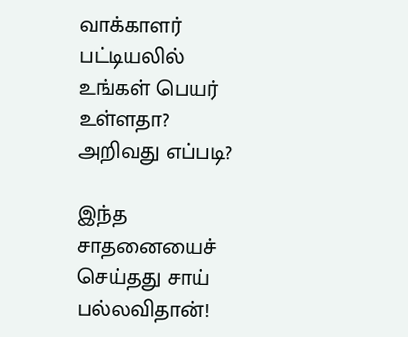வாக்காளர் பட்டியலில் உங்கள் பெயர் உள்ளதா? அறிவது எப்படி?

இந்த சாதனையைச் செய்தது சாய் பல்லவிதான்!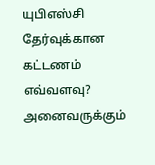யுபிஎஸ்சி தேர்வுக்கான கட்டணம் எவ்வளவு? அனைவருக்கும்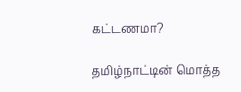கட்டணமா?

தமிழ்நாட்டின் மொத்த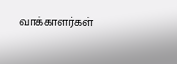வாக்காளர்கள்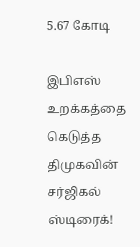5.67 கோடி

இபிஎஸ் உறக்கத்தை கெடுத்த திமுகவின் சர்ஜிகல் ஸ்டிரைக்!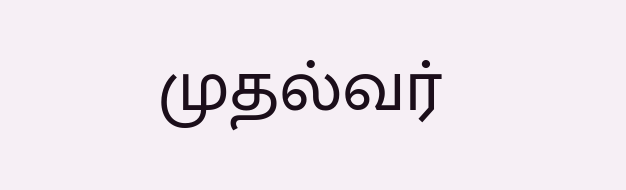முதல்வர்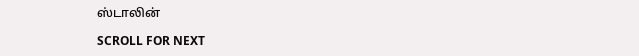ஸ்டாலின்

SCROLL FOR NEXT